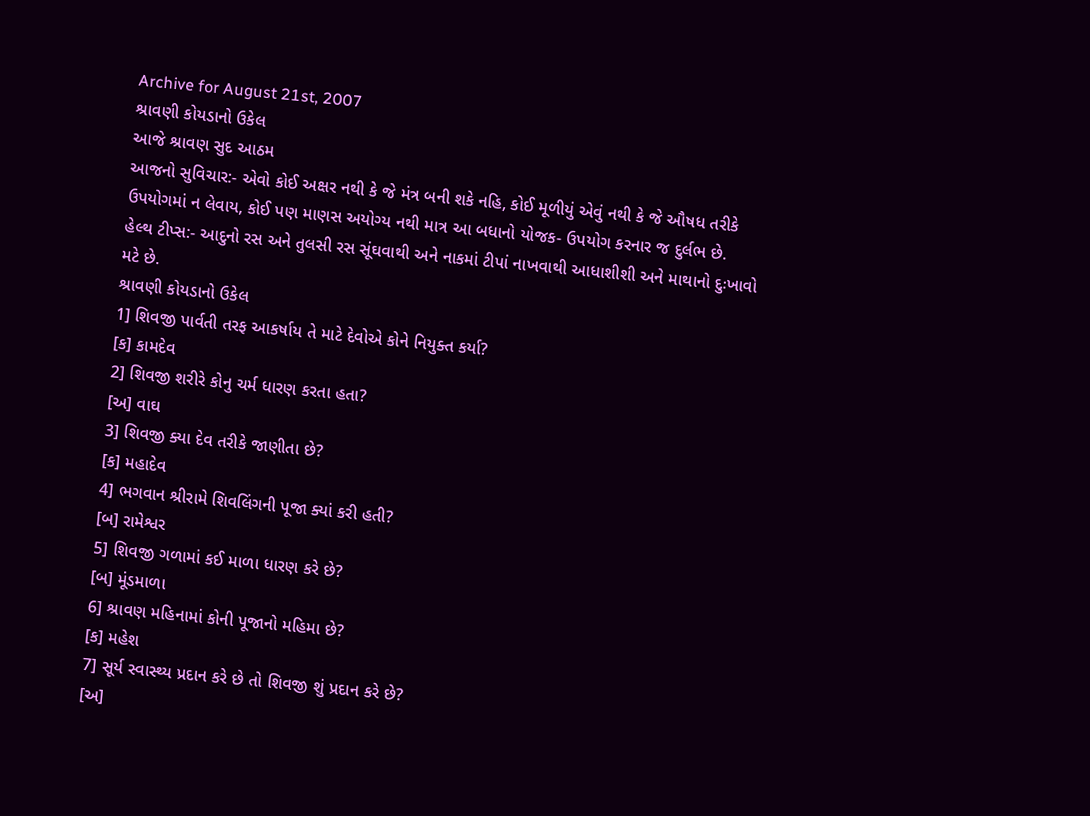Archive for August 21st, 2007
શ્રાવણી કોયડાનો ઉકેલ
આજે શ્રાવણ સુદ આઠમ
આજનો સુવિચાર:- એવો કોઈ અક્ષર નથી કે જે મંત્ર બની શકે નહિ, કોઈ મૂળીયું એવું નથી કે જે ઔષધ તરીકે ઉપયોગમાં ન લેવાય, કોઈ પણ માણસ અયોગ્ય નથી માત્ર આ બધાનો યોજક- ઉપયોગ કરનાર જ દુર્લભ છે.
હેલ્થ ટીપ્સ:- આદુનો રસ અને તુલસી રસ સૂંઘવાથી અને નાકમાં ટીપાં નાખવાથી આધાશીશી અને માથાનો દુઃખાવો મટે છે.
શ્રાવણી કોયડાનો ઉકેલ
1] શિવજી પાર્વતી તરફ આકર્ષાય તે માટે દેવોએ કોને નિયુક્ત કર્યા?
[ક] કામદેવ
2] શિવજી શરીરે કોનુ ચર્મ ધારણ કરતા હતા?
[અ] વાઘ
3] શિવજી ક્યા દેવ તરીકે જાણીતા છે?
[ક] મહાદેવ
4] ભગવાન શ્રીરામે શિવલિંગની પૂજા ક્યાં કરી હતી?
[બ] રામેશ્વર
5] શિવજી ગળામાં કઈ માળા ધારણ કરે છે?
[બ] મૂંડમાળા
6] શ્રાવણ મહિનામાં કોની પૂજાનો મહિમા છે?
[ક] મહેશ
7] સૂર્ય સ્વાસ્થ્ય પ્રદાન કરે છે તો શિવજી શું પ્રદાન કરે છે?
[અ]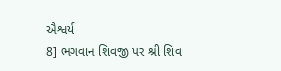ઐશ્વર્ય
8] ભગવાન શિવજી પર શ્રી શિવ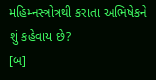મહિમ્નસ્ત્રોત્રથી કરાતા અભિષેકને શું કહેવાય છે?
[બ]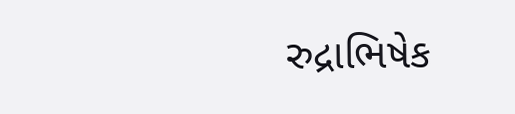રુદ્રાભિષેક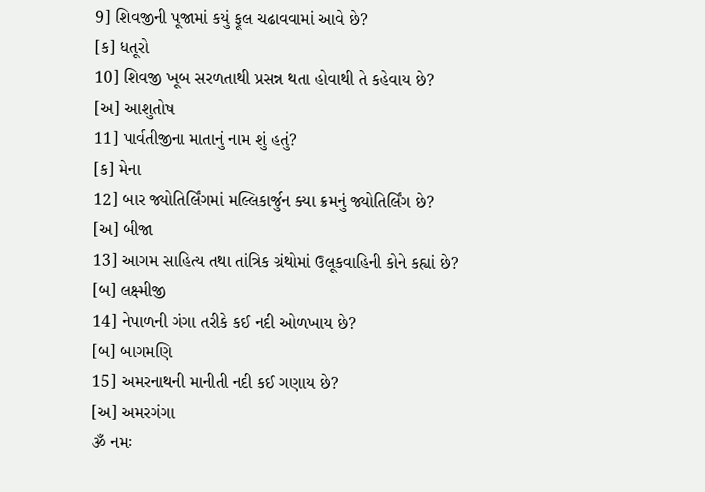9] શિવજીની પૂજામાં કયું ફૂલ ચઢાવવામાં આવે છે?
[ક] ધતૂરો
10] શિવજી ખૂબ સરળતાથી પ્રસન્ન થતા હોવાથી તે કહેવાય છે?
[અ] આશુતોષ
11] પાર્વતીજીના માતાનું નામ શું હતું?
[ક] મેના
12] બાર જ્યોતિર્લિંગમાં મલ્લિકાર્જુન ક્યા ક્રમનું જ્યોતિર્લિંગ છે?
[અ] બીજા
13] આગમ સાહિત્ય તથા તાંત્રિક ગ્રંથોમાં ઉલૂકવાહિની કોને કહ્યાં છે?
[બ] લક્ષ્મીજી
14] નેપાળની ગંગા તરીકે કઈ નદી ઓળખાય છે?
[બ] બાગમણિ
15] અમરનાથની માનીતી નદી કઈ ગણાય છે?
[અ] અમરગંગા
ૐ નમઃ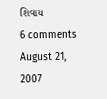શિવાય
6 comments August 21, 2007